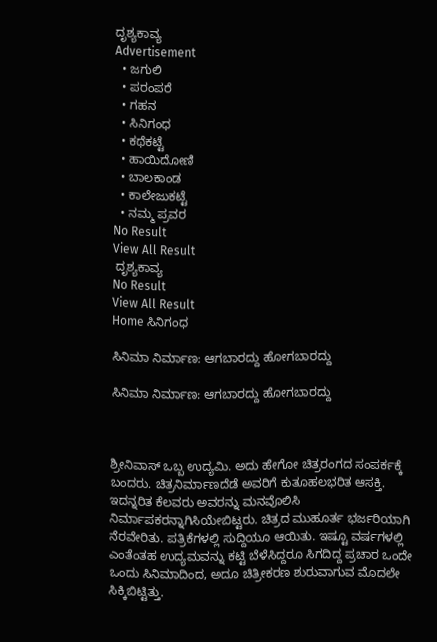ದೃಶ್ಯಕಾವ್ಯ
Advertisement
  • ಜಗುಲಿ
  • ಪರಂಪರೆ
  • ಗಹನ
  • ಸಿನಿಗಂಧ
  • ಕಥೆಕಟ್ಟೆ
  • ಹಾಯಿದೋಣಿ
  • ಬಾಲಕಾಂಡ
  • ಕಾಲೇಜುಕಟ್ಟೆ
  • ನಮ್ಮ ಪ್ರವರ
No Result
View All Result
 ದೃಶ್ಯಕಾವ್ಯ
No Result
View All Result
Home ಸಿನಿಗಂಧ

ಸಿನಿಮಾ ನಿರ್ಮಾಣ: ಆಗಬಾರದ್ದು ಹೋಗಬಾರದ್ದು

ಸಿನಿಮಾ ನಿರ್ಮಾಣ: ಆಗಬಾರದ್ದು ಹೋಗಬಾರದ್ದು



ಶ್ರೀನಿವಾಸ್ ಒಬ್ಬ ಉದ್ಯಮಿ. ಅದು ಹೇಗೋ ಚಿತ್ರರಂಗದ ಸಂಪರ್ಕಕ್ಕೆ ಬಂದರು. ಚಿತ್ರನಿರ್ಮಾಣದೆಡೆ ಅವರಿಗೆ ಕುತೂಹಲಭರಿತ ಆಸಕ್ತಿ. ಇದನ್ನರಿತ ಕೆಲವರು ಅವರನ್ನು ಮನವೊಲಿಸಿ ನಿರ್ಮಾಪಕರನ್ನಾಗಿಸಿಯೇಬಿಟ್ಟರು. ಚಿತ್ರದ ಮುಹೂರ್ತ ಭರ್ಜರಿಯಾಗಿ ನೆರವೇರಿತು. ಪತ್ರಿಕೆಗಳಲ್ಲಿ ಸುದ್ದಿಯೂ ಆಯಿತು. ಇಷ್ಟೂ ವರ್ಷಗಳಲ್ಲಿ ಎಂತೆಂತಹ ಉದ್ಯಮವನ್ನು ಕಟ್ಟಿ ಬೆಳೆಸಿದ್ದರೂ ಸಿಗದಿದ್ದ ಪ್ರಚಾರ ಒಂದೇ ಒಂದು ಸಿನಿಮಾದಿಂದ, ಅದೂ ಚಿತ್ರೀಕರಣ ಶುರುವಾಗುವ ಮೊದಲೇ ಸಿಕ್ಕಿಬಿಟ್ಟಿತ್ತು.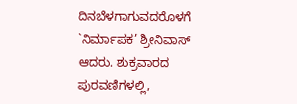ದಿನಬೆಳಗಾಗುವದರೊಳಗೆ `ನಿರ್ಮಾಪಕ’ ಶ್ರೀನಿವಾಸ್ ಆದರು. ಶುಕ್ರವಾರದ ಪುರವಣಿಗಳಲ್ಲಿ,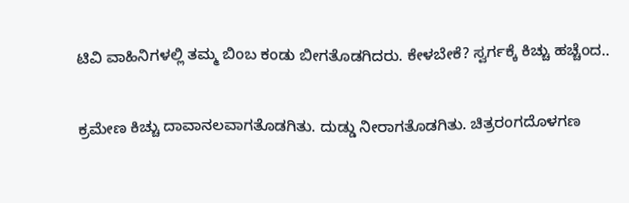ಟಿವಿ ವಾಹಿನಿಗಳಲ್ಲಿ ತಮ್ಮ ಬಿಂಬ ಕಂಡು ಬೀಗತೊಡಗಿದರು. ಕೇಳಬೇಕೆ? ಸ್ವರ್ಗಕ್ಕೆ ಕಿಚ್ಚು ಹಚ್ಚೆಂದ..

ಕ್ರಮೇಣ ಕಿಚ್ಚು ದಾವಾನಲವಾಗತೊಡಗಿತು. ದುಡ್ಡು ನೀರಾಗತೊಡಗಿತು. ಚಿತ್ರರಂಗದೊಳಗಣ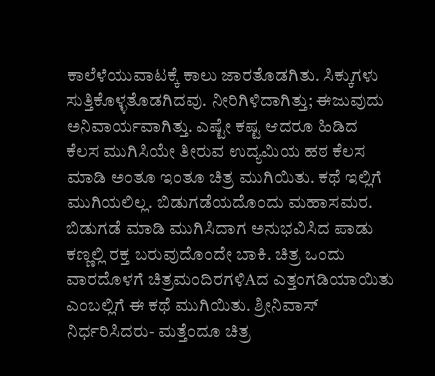ಕಾಲೆಳೆಯುವಾಟಕ್ಕೆ ಕಾಲು ಜಾರತೊಡಗಿತು. ಸಿಕ್ಕುಗಳು ಸುತ್ತಿಕೊಳ್ಳತೊಡಗಿದವು. ನೀರಿಗಿಳಿದಾಗಿತ್ತು; ಈಜುವುದು ಅನಿವಾರ್ಯವಾಗಿತ್ತು. ಎಷ್ಟೇ ಕಷ್ಟ ಆದರೂ ಹಿಡಿದ ಕೆಲಸ ಮುಗಿಸಿಯೇ ತೀರುವ ಉದ್ಯಮಿಯ ಹಠ ಕೆಲಸ ಮಾಡಿ ಅಂತೂ ಇಂತೂ ಚಿತ್ರ ಮುಗಿಯಿತು. ಕಥೆ ಇಲ್ಲಿಗೆ ಮುಗಿಯಲಿಲ್ಲ. ಬಿಡುಗಡೆಯದೊಂದು ಮಹಾಸಮರ. ಬಿಡುಗಡೆ ಮಾಡಿ ಮುಗಿಸಿದಾಗ ಅನುಭವಿಸಿದ ಪಾಡು ಕಣ್ಣಲ್ಲಿ ರಕ್ತ ಬರುವುದೊಂದೇ ಬಾಕಿ. ಚಿತ್ರ ಒಂದು ವಾರದೊಳಗೆ ಚಿತ್ರಮಂದಿರಗಳಿAದ ಎತ್ತಂಗಡಿಯಾಯಿತು ಎಂಬಲ್ಲಿಗೆ ಈ ಕಥೆ ಮುಗಿಯಿತು. ಶ್ರೀನಿವಾಸ್ ನಿರ್ಧರಿಸಿದರು- ಮತ್ತೆಂದೂ ಚಿತ್ರ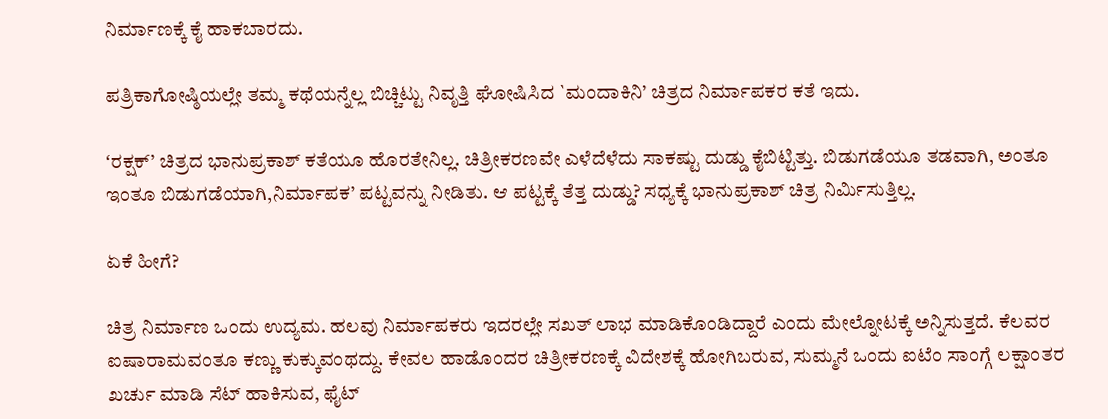ನಿರ್ಮಾಣಕ್ಕೆ ಕೈ ಹಾಕಬಾರದು.

ಪತ್ರಿಕಾಗೋಷ್ಠಿಯಲ್ಲೇ ತಮ್ಮ ಕಥೆಯನ್ನೆಲ್ಲ ಬಿಚ್ಚಿಟ್ಟು ನಿವೃತ್ತಿ ಘೋಷಿಸಿದ `ಮಂದಾಕಿನಿ’ ಚಿತ್ರದ ನಿರ್ಮಾಪಕರ ಕತೆ ಇದು.

ʻರಕ್ಷಕ್’ ಚಿತ್ರದ ಭಾನುಪ್ರಕಾಶ್ ಕತೆಯೂ ಹೊರತೇನಿಲ್ಲ. ಚಿತ್ರೀಕರಣವೇ ಎಳೆದೆಳೆದು ಸಾಕಷ್ಟು ದುಡ್ಡು ಕೈಬಿಟ್ಟಿತ್ತು. ಬಿಡುಗಡೆಯೂ ತಡವಾಗಿ, ಅಂತೂ ಇಂತೂ ಬಿಡುಗಡೆಯಾಗಿ,ನಿರ್ಮಾಪಕ’ ಪಟ್ಟವನ್ನು ನೀಡಿತು. ಆ ಪಟ್ಟಕ್ಕೆ ತೆತ್ತ ದುಡ್ಡು? ಸಧ್ಯಕ್ಕೆ ಭಾನುಪ್ರಕಾಶ್ ಚಿತ್ರ ನಿರ್ಮಿಸುತ್ತಿಲ್ಲ.

ಏಕೆ ಹೀಗೆ?

ಚಿತ್ರ ನಿರ್ಮಾಣ ಒಂದು ಉದ್ಯಮ. ಹಲವು ನಿರ್ಮಾಪಕರು ಇದರಲ್ಲೇ ಸಖತ್ ಲಾಭ ಮಾಡಿಕೊಂಡಿದ್ದಾರೆ ಎಂದು ಮೇಲ್ನೋಟಕ್ಕೆ ಅನ್ನಿಸುತ್ತದೆ. ಕೆಲವರ ಐಷಾರಾಮವಂತೂ ಕಣ್ಣು ಕುಕ್ಕುವಂಥದ್ದು. ಕೇವಲ ಹಾಡೊಂದರ ಚಿತ್ರೀಕರಣಕ್ಕೆ ವಿದೇಶಕ್ಕೆ ಹೋಗಿಬರುವ, ಸುಮ್ಮನೆ ಒಂದು ಐಟೆಂ ಸಾಂಗ್ಗೆ ಲಕ್ಷಾಂತರ ಖರ್ಚು ಮಾಡಿ ಸೆಟ್ ಹಾಕಿಸುವ, ಫೈಟ್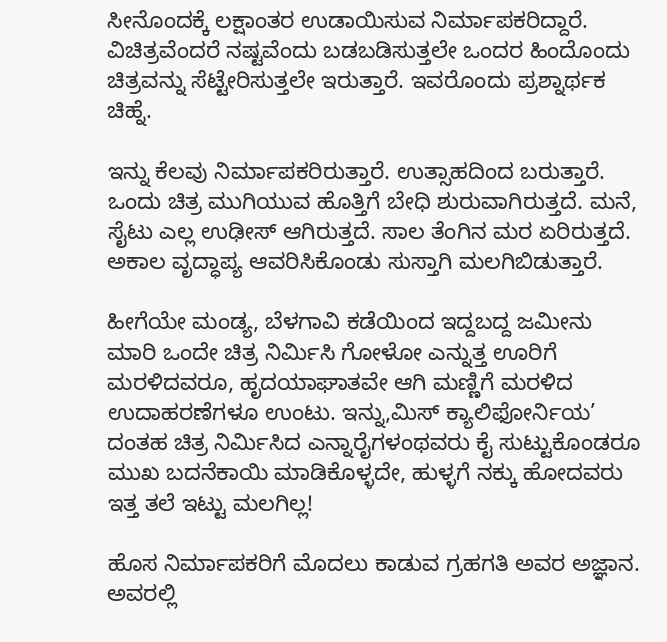ಸೀನೊಂದಕ್ಕೆ ಲಕ್ಷಾಂತರ ಉಡಾಯಿಸುವ ನಿರ್ಮಾಪಕರಿದ್ದಾರೆ. ವಿಚಿತ್ರವೆಂದರೆ ನಷ್ಟವೆಂದು ಬಡಬಡಿಸುತ್ತಲೇ ಒಂದರ ಹಿಂದೊಂದು ಚಿತ್ರವನ್ನು ಸೆಟ್ಟೇರಿಸುತ್ತಲೇ ಇರುತ್ತಾರೆ. ಇವರೊಂದು ಪ್ರಶ್ನಾರ್ಥಕ ಚಿಹ್ನೆ.

ಇನ್ನು ಕೆಲವು ನಿರ್ಮಾಪಕರಿರುತ್ತಾರೆ. ಉತ್ಸಾಹದಿಂದ ಬರುತ್ತಾರೆ. ಒಂದು ಚಿತ್ರ ಮುಗಿಯುವ ಹೊತ್ತಿಗೆ ಬೇಧಿ ಶುರುವಾಗಿರುತ್ತದೆ. ಮನೆ, ಸೈಟು ಎಲ್ಲ ಉಢೀಸ್ ಆಗಿರುತ್ತದೆ. ಸಾಲ ತೆಂಗಿನ ಮರ ಏರಿರುತ್ತದೆ. ಅಕಾಲ ವೃದ್ಧಾಪ್ಯ ಆವರಿಸಿಕೊಂಡು ಸುಸ್ತಾಗಿ ಮಲಗಿಬಿಡುತ್ತಾರೆ.

ಹೀಗೆಯೇ ಮಂಡ್ಯ, ಬೆಳಗಾವಿ ಕಡೆಯಿಂದ ಇದ್ದಬದ್ದ ಜಮೀನು ಮಾರಿ ಒಂದೇ ಚಿತ್ರ ನಿರ್ಮಿಸಿ ಗೋಳೋ ಎನ್ನುತ್ತ ಊರಿಗೆ ಮರಳಿದವರೂ, ಹೃದಯಾಘಾತವೇ ಆಗಿ ಮಣ್ಣಿಗೆ ಮರಳಿದ ಉದಾಹರಣೆಗಳೂ ಉಂಟು. ಇನ್ನು,ಮಿಸ್ ಕ್ಯಾಲಿಫೋರ್ನಿಯ’ ದಂತಹ ಚಿತ್ರ ನಿರ್ಮಿಸಿದ ಎನ್ನಾರೈಗಳಂಥವರು ಕೈ ಸುಟ್ಟುಕೊಂಡರೂ ಮುಖ ಬದನೆಕಾಯಿ ಮಾಡಿಕೊಳ್ಳದೇ, ಹುಳ್ಳಗೆ ನಕ್ಕು ಹೋದವರು ಇತ್ತ ತಲೆ ಇಟ್ಟು ಮಲಗಿಲ್ಲ!

ಹೊಸ ನಿರ್ಮಾಪಕರಿಗೆ ಮೊದಲು ಕಾಡುವ ಗ್ರಹಗತಿ ಅವರ ಅಜ್ಞಾನ. ಅವರಲ್ಲಿ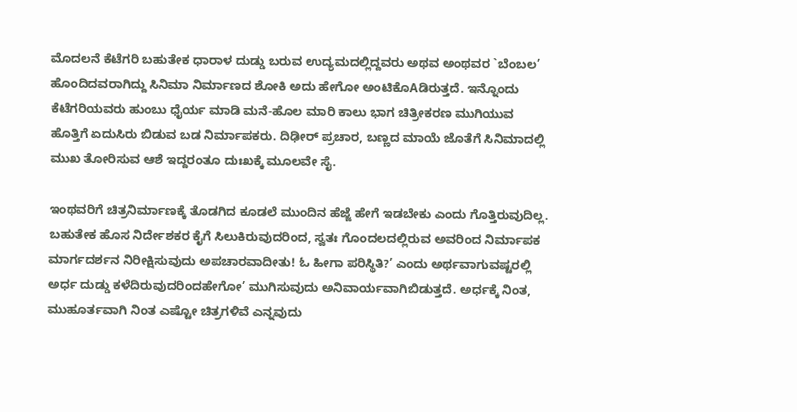ಮೊದಲನೆ ಕೆಟೆಗರಿ ಬಹುತೇಕ ಧಾರಾಳ ದುಡ್ಡು ಬರುವ ಉದ್ಯಮದಲ್ಲಿದ್ದವರು ಅಥವ ಅಂಥವರ `ಬೆಂಬಲ’ ಹೊಂದಿದವರಾಗಿದ್ದು ಸಿನಿಮಾ ನಿರ್ಮಾಣದ ಶೋಕಿ ಅದು ಹೇಗೋ ಅಂಟಿಕೊAಡಿರುತ್ತದೆ. ಇನ್ನೊಂದು ಕೆಟೆಗರಿಯವರು ಹುಂಬು ಧೈರ್ಯ ಮಾಡಿ ಮನೆ-ಹೊಲ ಮಾರಿ ಕಾಲು ಭಾಗ ಚಿತ್ರೀಕರಣ ಮುಗಿಯುವ ಹೊತ್ತಿಗೆ ಏದುಸಿರು ಬಿಡುವ ಬಡ ನಿರ್ಮಾಪಕರು. ದಿಢೀರ್ ಪ್ರಚಾರ, ಬಣ್ಣದ ಮಾಯೆ ಜೊತೆಗೆ ಸಿನಿಮಾದಲ್ಲಿ ಮುಖ ತೋರಿಸುವ ಆಶೆ ಇದ್ದರಂತೂ ದುಃಖಕ್ಕೆ ಮೂಲವೇ ಸೈ.

ಇಂಥವರಿಗೆ ಚಿತ್ರನಿರ್ಮಾಣಕ್ಕೆ ತೊಡಗಿದ ಕೂಡಲೆ ಮುಂದಿನ ಹೆಜ್ಜೆ ಹೇಗೆ ಇಡಬೇಕು ಎಂದು ಗೊತ್ತಿರುವುದಿಲ್ಲ. ಬಹುತೇಕ ಹೊಸ ನಿರ್ದೇಶಕರ ಕೈಗೆ ಸಿಲುಕಿರುವುದರಿಂದ, ಸ್ವತಃ ಗೊಂದಲದಲ್ಲಿರುವ ಅವರಿಂದ ನಿರ್ಮಾಪಕ ಮಾರ್ಗದರ್ಶನ ನಿರೀಕ್ಷಿಸುವುದು ಅಪಚಾರವಾದೀತು! ಓ ಹೀಗಾ ಪರಿಸ್ಥಿತಿ?’ ಎಂದು ಅರ್ಥವಾಗುವಷ್ಟರಲ್ಲಿ ಅರ್ಧ ದುಡ್ಡು ಕಳೆದಿರುವುದರಿಂದಹೇಗೋ’ ಮುಗಿಸುವುದು ಅನಿವಾರ್ಯವಾಗಿಬಿಡುತ್ತದೆ. ಅರ್ಧಕ್ಕೆ ನಿಂತ, ಮುಹೂರ್ತವಾಗಿ ನಿಂತ ಎಷ್ಟೋ ಚಿತ್ರಗಳಿವೆ ಎನ್ನವುದು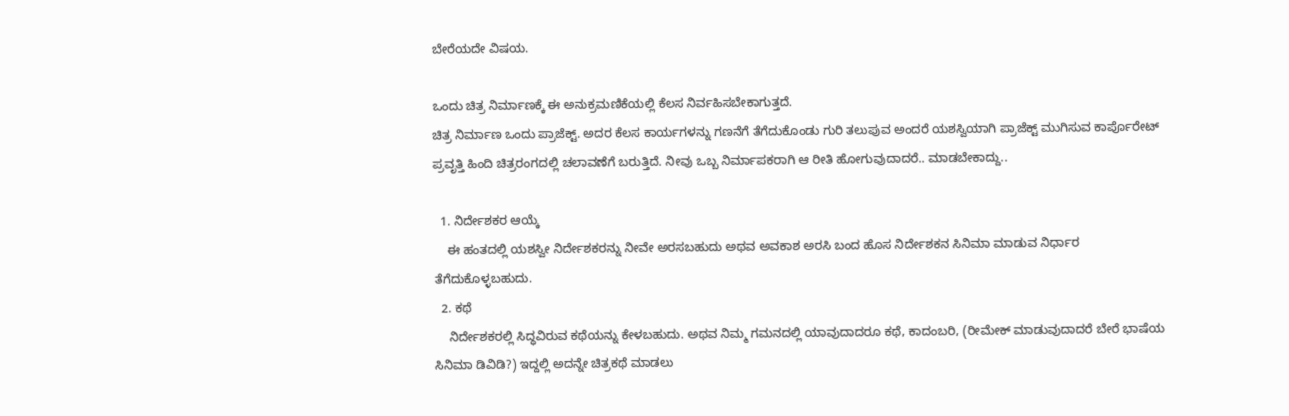ಬೇರೆಯದೇ ವಿಷಯ.

ಒಂದು ಚಿತ್ರ ನಿರ್ಮಾಣಕ್ಕೆ ಈ ಅನುಕ್ರಮಣಿಕೆಯಲ್ಲಿ ಕೆಲಸ ನಿರ್ವಹಿಸಬೇಕಾಗುತ್ತದೆ.
ಚಿತ್ರ ನಿರ್ಮಾಣ ಒಂದು ಪ್ರಾಜೆಕ್ಟ್. ಅದರ ಕೆಲಸ ಕಾರ್ಯಗಳನ್ನು ಗಣನೆಗೆ ತೆಗೆದುಕೊಂಡು ಗುರಿ ತಲುಪುವ ಅಂದರೆ ಯಶಸ್ವಿಯಾಗಿ ಪ್ರಾಜೆಕ್ಟ್ ಮುಗಿಸುವ ಕಾರ್ಪೊರೇಟ್ ಪ್ರವೃತ್ತಿ ಹಿಂದಿ ಚಿತ್ರರಂಗದಲ್ಲಿ ಚಲಾವಣೆಗೆ ಬರುತ್ತಿದೆ. ನೀವು ಒಬ್ಬ ನಿರ್ಮಾಪಕರಾಗಿ ಆ ರೀತಿ ಹೋಗುವುದಾದರೆ.. ಮಾಡಬೇಕಾದ್ದು..

  1. ನಿರ್ದೇಶಕರ ಆಯ್ಕೆ
    ಈ ಹಂತದಲ್ಲಿ ಯಶಸ್ವೀ ನಿರ್ದೇಶಕರನ್ನು ನೀವೇ ಅರಸಬಹುದು ಅಥವ ಅವಕಾಶ ಅರಸಿ ಬಂದ ಹೊಸ ನಿರ್ದೇಶಕನ ಸಿನಿಮಾ ಮಾಡುವ ನಿರ್ಧಾರ ತೆಗೆದುಕೊಳ್ಳಬಹುದು.
  2. ಕಥೆ
    ನಿರ್ದೇಶಕರಲ್ಲಿ ಸಿದ್ಧವಿರುವ ಕಥೆಯನ್ನು ಕೇಳಬಹುದು. ಅಥವ ನಿಮ್ಮ ಗಮನದಲ್ಲಿ ಯಾವುದಾದರೂ ಕಥೆ, ಕಾದಂಬರಿ, (ರೀಮೇಕ್ ಮಾಡುವುದಾದರೆ ಬೇರೆ ಭಾಷೆಯ ಸಿನಿಮಾ ಡಿವಿಡಿ?) ಇದ್ದಲ್ಲಿ ಅದನ್ನೇ ಚಿತ್ರಕಥೆ ಮಾಡಲು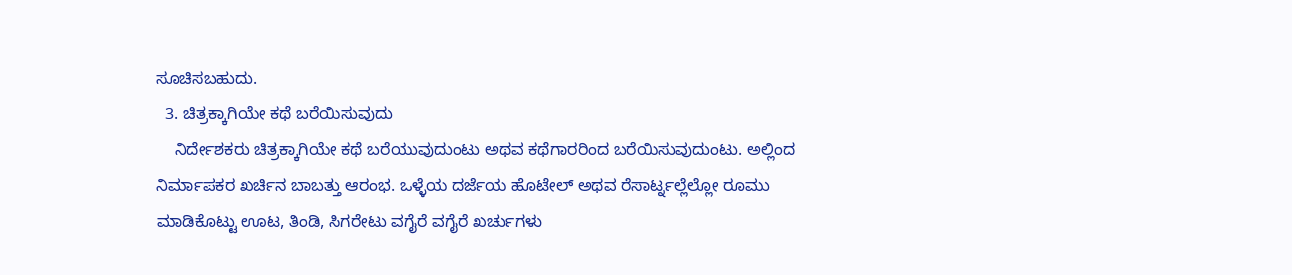ಸೂಚಿಸಬಹುದು.
  3. ಚಿತ್ರಕ್ಕಾಗಿಯೇ ಕಥೆ ಬರೆಯಿಸುವುದು
    ನಿರ್ದೇಶಕರು ಚಿತ್ರಕ್ಕಾಗಿಯೇ ಕಥೆ ಬರೆಯುವುದುಂಟು ಅಥವ ಕಥೆಗಾರರಿಂದ ಬರೆಯಿಸುವುದುಂಟು. ಅಲ್ಲಿಂದ ನಿರ್ಮಾಪಕರ ಖರ್ಚಿನ ಬಾಬತ್ತು ಆರಂಭ. ಒಳ್ಳೆಯ ದರ್ಜೆಯ ಹೊಟೇಲ್ ಅಥವ ರೆಸಾರ್ಟ್ನಲ್ಲೆಲ್ಲೋ ರೂಮು ಮಾಡಿಕೊಟ್ಟು ಊಟ, ತಿಂಡಿ, ಸಿಗರೇಟು ವಗೈರೆ ವಗೈರೆ ಖರ್ಚುಗಳು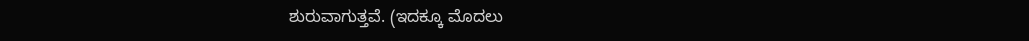ಶುರುವಾಗುತ್ತವೆ. (ಇದಕ್ಕೂ ಮೊದಲು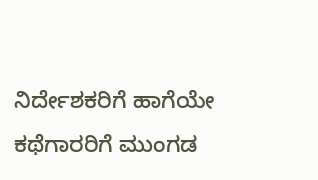ನಿರ್ದೇಶಕರಿಗೆ ಹಾಗೆಯೇ ಕಥೆಗಾರರಿಗೆ ಮುಂಗಡ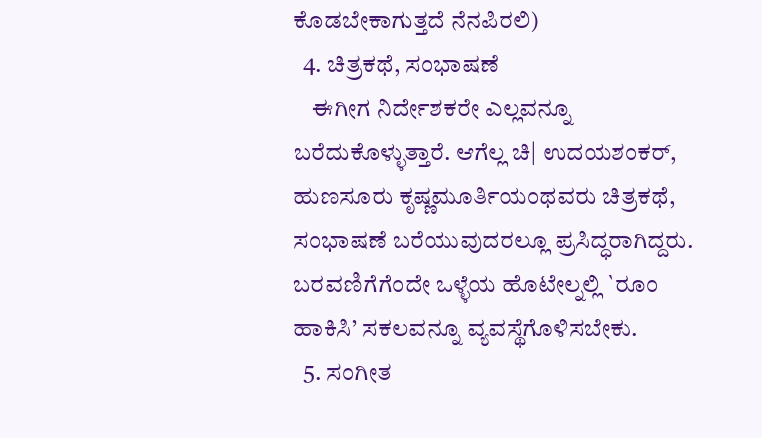ಕೊಡಬೇಕಾಗುತ್ತದೆ ನೆನಪಿರಲಿ)
  4. ಚಿತ್ರಕಥೆ, ಸಂಭಾಷಣೆ
    ಈಗೀಗ ನಿರ್ದೇಶಕರೇ ಎಲ್ಲವನ್ನೂ ಬರೆದುಕೊಳ್ಳುತ್ತಾರೆ. ಆಗೆಲ್ಲ ಚಿ| ಉದಯಶಂಕರ್, ಹುಣಸೂರು ಕೃಷ್ಣಮೂರ್ತಿಯಂಥವರು ಚಿತ್ರಕಥೆ, ಸಂಭಾಷಣೆ ಬರೆಯುವುದರಲ್ಲೂ ಪ್ರಸಿದ್ಧರಾಗಿದ್ದರು. ಬರವಣಿಗೆಗೆಂದೇ ಒಳ್ಳೆಯ ಹೊಟೇಲ್ನಲ್ಲಿ `ರೂಂ ಹಾಕಿಸಿ’ ಸಕಲವನ್ನೂ ವ್ಯವಸ್ಥೆಗೊಳಿಸಬೇಕು.
  5. ಸಂಗೀತ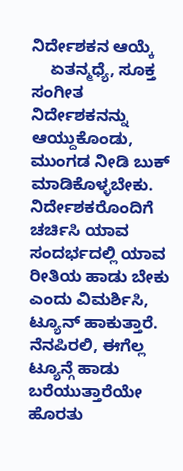ನಿರ್ದೇಶಕನ ಆಯ್ಕೆ
    ಏತನ್ಮಧ್ಯೆ, ಸೂಕ್ತ ಸಂಗೀತ ನಿರ್ದೇಶಕನನ್ನು ಆಯ್ದುಕೊಂಡು, ಮುಂಗಡ ನೀಡಿ ಬುಕ್ ಮಾಡಿಕೊಳ್ಳಬೇಕು. ನಿರ್ದೇಶಕರೊಂದಿಗೆ ಚರ್ಚಿಸಿ ಯಾವ ಸಂದರ್ಭದಲ್ಲಿ ಯಾವ ರೀತಿಯ ಹಾಡು ಬೇಕು ಎಂದು ವಿಮರ್ಶಿಸಿ, ಟ್ಯೂನ್ ಹಾಕುತ್ತಾರೆ. ನೆನಪಿರಲಿ, ಈಗೆಲ್ಲ ಟ್ಯೂನ್ಗೆ ಹಾಡು ಬರೆಯುತ್ತಾರೆಯೇ ಹೊರತು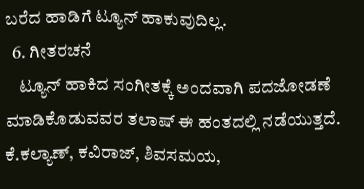ಬರೆದ ಹಾಡಿಗೆ ಟ್ಯೂನ್ ಹಾಕುವುದಿಲ್ಲ.
  6. ಗೀತರಚನೆ
    ಟ್ಯೂನ್ ಹಾಕಿದ ಸಂಗೀತಕ್ಕೆ ಅಂದವಾಗಿ ಪದಜೋಡಣೆ ಮಾಡಿಕೊಡುವವರ ತಲಾಷ್ ಈ ಹಂತದಲ್ಲಿ ನಡೆಯುತ್ತದೆ. ಕೆ.ಕಲ್ಯಾಣ್, ಕವಿರಾಜ್, ಶಿವಸಮಯ,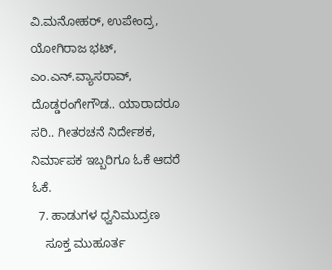ವಿ.ಮನೋಹರ್, ಉಪೇಂದ್ರ, ಯೋಗಿರಾಜ ಭಟ್, ಎಂ.ಎನ್.ವ್ಯಾಸರಾವ್, ದೊಡ್ಡರಂಗೇಗೌಡ.. ಯಾರಾದರೂ ಸರಿ.. ಗೀತರಚನೆ ನಿರ್ದೇಶಕ, ನಿರ್ಮಾಪಕ ಇಬ್ಬರಿಗೂ ಓಕೆ ಆದರೆ ಓಕೆ.
  7. ಹಾಡುಗಳ ಧ್ವನಿಮುದ್ರಣ
    ಸೂಕ್ತ ಮುಹೂರ್ತ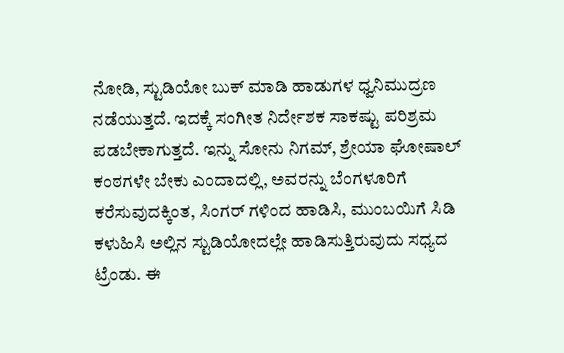ನೋಡಿ, ಸ್ಟುಡಿಯೋ ಬುಕ್ ಮಾಡಿ ಹಾಡುಗಳ ಧ್ವನಿಮುದ್ರಣ ನಡೆಯುತ್ತದೆ. ಇದಕ್ಕೆ ಸಂಗೀತ ನಿರ್ದೇಶಕ ಸಾಕಷ್ಟು ಪರಿಶ್ರಮ ಪಡಬೇಕಾಗುತ್ತದೆ. ಇನ್ನು ಸೋನು ನಿಗಮ್, ಶ್ರೇಯಾ ಘೋಷಾಲ್ ಕಂಠಗಳೇ ಬೇಕು ಎಂದಾದಲ್ಲಿ, ಅವರನ್ನು ಬೆಂಗಳೂರಿಗೆ ಕರೆಸುವುದಕ್ಕಿಂತ, ಸಿಂಗರ್ ಗಳಿಂದ ಹಾಡಿಸಿ, ಮುಂಬಯಿಗೆ ಸಿಡಿ ಕಳುಹಿಸಿ ಅಲ್ಲಿನ ಸ್ಟುಡಿಯೋದಲ್ಲೇ ಹಾಡಿಸುತ್ತಿರುವುದು ಸಧ್ಯದ ಟ್ರೆಂಡು. ಈ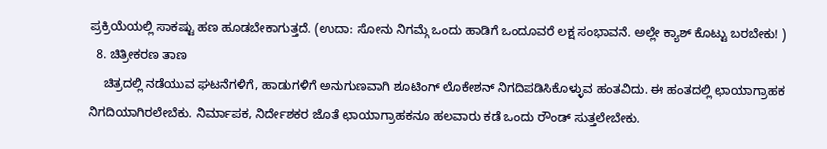ಪ್ರಕ್ರಿಯೆಯಲ್ಲಿ ಸಾಕಷ್ಟು ಹಣ ಹೂಡಬೇಕಾಗುತ್ತದೆ. (ಉದಾ: ಸೋನು ನಿಗಮ್ಗೆ ಒಂದು ಹಾಡಿಗೆ ಒಂದೂವರೆ ಲಕ್ಷ ಸಂಭಾವನೆ. ಅಲ್ಲೇ ಕ್ಯಾಶ್ ಕೊಟ್ಟು ಬರಬೇಕು! )
  8. ಚಿತ್ರೀಕರಣ ತಾಣ
    ಚಿತ್ರದಲ್ಲಿ ನಡೆಯುವ ಘಟನೆಗಳಿಗೆ, ಹಾಡುಗಳಿಗೆ ಅನುಗುಣವಾಗಿ ಶೂಟಿಂಗ್ ಲೊಕೇಶನ್ ನಿಗದಿಪಡಿಸಿಕೊಳ್ಳುವ ಹಂತವಿದು. ಈ ಹಂತದಲ್ಲಿ ಛಾಯಾಗ್ರಾಹಕ ನಿಗದಿಯಾಗಿರಲೇಬೆಕು. ನಿರ್ಮಾಪಕ, ನಿರ್ದೇಶಕರ ಜೊತೆ ಛಾಯಾಗ್ರಾಹಕನೂ ಹಲವಾರು ಕಡೆ ಒಂದು ರೌಂಡ್ ಸುತ್ತಲೇಬೇಕು.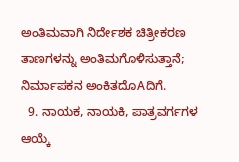ಅಂತಿಮವಾಗಿ ನಿರ್ದೇಶಕ ಚಿತ್ರೀಕರಣ ತಾಣಗಳನ್ನು ಅಂತಿಮಗೊಳಿಸುತ್ತಾನೆ; ನಿರ್ಮಾಪಕನ ಅಂಕಿತದೊAದಿಗೆ.
  9. ನಾಯಕ, ನಾಯಕಿ, ಪಾತ್ರವರ್ಗಗಳ ಆಯ್ಕೆ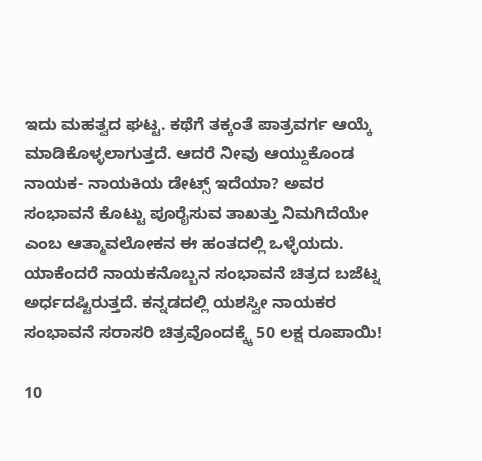ಇದು ಮಹತ್ವದ ಘಟ್ಟ. ಕಥೆಗೆ ತಕ್ಕಂತೆ ಪಾತ್ರವರ್ಗ ಆಯ್ಕೆ ಮಾಡಿಕೊಳ್ಳಲಾಗುತ್ತದೆ. ಆದರೆ ನೀವು ಆಯ್ದುಕೊಂಡ ನಾಯಕ- ನಾಯಕಿಯ ಡೇಟ್ಸ್ ಇದೆಯಾ? ಅವರ ಸಂಭಾವನೆ ಕೊಟ್ಟು ಪೂರೈಸುವ ತಾಖತ್ತು ನಿಮಗಿದೆಯೇ ಎಂಬ ಆತ್ಮಾವಲೋಕನ ಈ ಹಂತದಲ್ಲಿ ಒಳ್ಳೆಯದು. ಯಾಕೆಂದರೆ ನಾಯಕನೊಬ್ಬನ ಸಂಭಾವನೆ ಚಿತ್ರದ ಬಜೆಟ್ನ ಅರ್ಧದಷ್ಟಿರುತ್ತದೆ. ಕನ್ನಡದಲ್ಲಿ ಯಶಸ್ವೀ ನಾಯಕರ ಸಂಭಾವನೆ ಸರಾಸರಿ ಚಿತ್ರವೊಂದಕ್ಕ್ಕೆ 50 ಲಕ್ಷ ರೂಪಾಯಿ!

10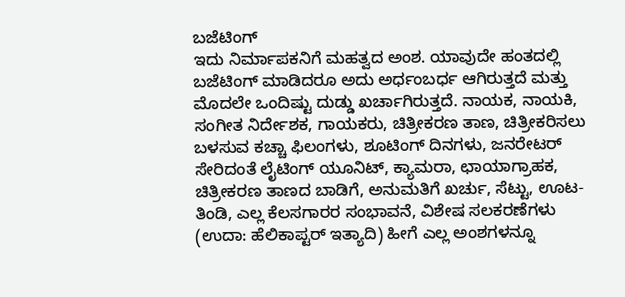ಬಜೆಟಿಂಗ್
ಇದು ನಿರ್ಮಾಪಕನಿಗೆ ಮಹತ್ವದ ಅಂಶ. ಯಾವುದೇ ಹಂತದಲ್ಲಿ ಬಜೆಟಿಂಗ್ ಮಾಡಿದರೂ ಅದು ಅರ್ಧಂಬರ್ಧ ಆಗಿರುತ್ತದೆ ಮತ್ತು ಮೊದಲೇ ಒಂದಿಷ್ಟು ದುಡ್ಡು ಖರ್ಚಾಗಿರುತ್ತದೆ. ನಾಯಕ, ನಾಯಕಿ, ಸಂಗೀತ ನಿರ್ದೇಶಕ, ಗಾಯಕರು, ಚಿತ್ರೀಕರಣ ತಾಣ, ಚಿತ್ರೀಕರಿಸಲು ಬಳಸುವ ಕಚ್ಚಾ ಫಿಲಂಗಳು, ಶೂಟಿಂಗ್ ದಿನಗಳು, ಜನರೇಟರ್ ಸೇರಿದಂತೆ ಲೈಟಿಂಗ್ ಯೂನಿಟ್, ಕ್ಯಾಮರಾ, ಛಾಯಾಗ್ರಾಹಕ, ಚಿತ್ರೀಕರಣ ತಾಣದ ಬಾಡಿಗೆ, ಅನುಮತಿಗೆ ಖರ್ಚು, ಸೆಟ್ಟು, ಊಟ-ತಿಂಡಿ, ಎಲ್ಲ ಕೆಲಸಗಾರರ ಸಂಭಾವನೆ, ವಿಶೇಷ ಸಲಕರಣೆಗಳು (ಉದಾ: ಹೆಲಿಕಾಪ್ಟರ್ ಇತ್ಯಾದಿ) ಹೀಗೆ ಎಲ್ಲ ಅಂಶಗಳನ್ನೂ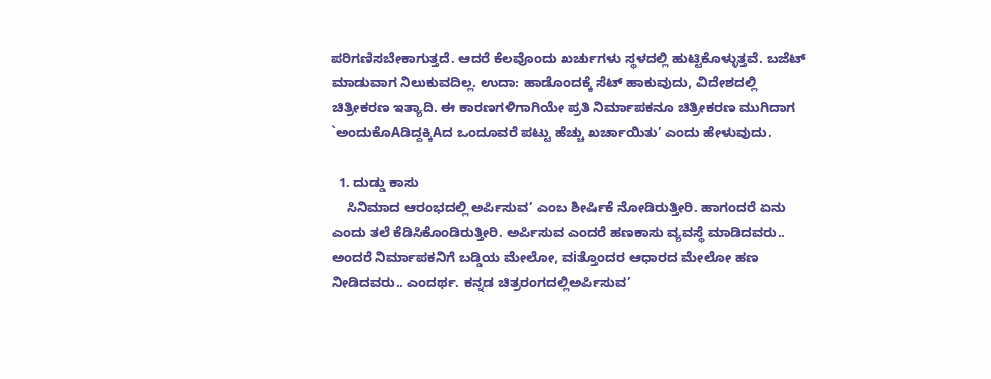ಪರಿಗಣಿಸಬೇಕಾಗುತ್ತದೆ. ಆದರೆ ಕೆಲವೊಂದು ಖರ್ಚುಗಳು ಸ್ಥಳದಲ್ಲಿ ಹುಟ್ಟಿಕೊಳ್ಳುತ್ತವೆ. ಬಜೆಟ್ ಮಾಡುವಾಗ ನಿಲುಕುವದಿಲ್ಲ. ಉದಾ: ಹಾಡೊಂದಕ್ಕೆ ಸೆಟ್ ಹಾಕುವುದು, ವಿದೇಶದಲ್ಲಿ ಚಿತ್ರೀಕರಣ ಇತ್ಯಾದಿ. ಈ ಕಾರಣಗಳಿಗಾಗಿಯೇ ಪ್ರತಿ ನಿರ್ಮಾಪಕನೂ ಚಿತ್ರೀಕರಣ ಮುಗಿದಾಗ `ಅಂದುಕೊAಡಿದ್ದಕ್ಕಿAದ ಒಂದೂವರೆ ಪಟ್ಟು ಹೆಚ್ಚು ಖರ್ಚಾಯಿತು’ ಎಂದು ಹೇಳುವುದು.

  1. ದುಡ್ಡು ಕಾಸು
    ಸಿನಿಮಾದ ಆರಂಭದಲ್ಲಿ ಅರ್ಪಿಸುವ’ ಎಂಬ ಶೀರ್ಷಿಕೆ ನೋಡಿರುತ್ತೀರಿ. ಹಾಗಂದರೆ ಏನು ಎಂದು ತಲೆ ಕೆಡಿಸಿಕೊಂಡಿರುತ್ತೀರಿ. ಅರ್ಪಿಸುವ ಎಂದರೆ ಹಣಕಾಸು ವ್ಯವಸ್ಥೆ ಮಾಡಿದವರು.. ಅಂದರೆ ನಿರ್ಮಾಪಕನಿಗೆ ಬಡ್ಡಿಯ ಮೇಲೋ, ವiತ್ತೊಂದರ ಆಧಾರದ ಮೇಲೋ ಹಣ ನೀಡಿದವರು.. ಎಂದರ್ಥ. ಕನ್ನಡ ಚಿತ್ರರಂಗದಲ್ಲಿಅರ್ಪಿಸುವ’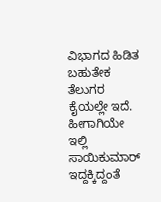ವಿಭಾಗದ ಹಿಡಿತ ಬಹುತೇಕ ತೆಲುಗರ ಕೈಯಲ್ಲೇ ಇದೆ. ಹೀಗಾಗಿಯೇ ಇಲ್ಲಿ ಸಾಯಿಕುಮಾರ್ ಇದ್ದಕ್ಕಿದ್ದಂತೆ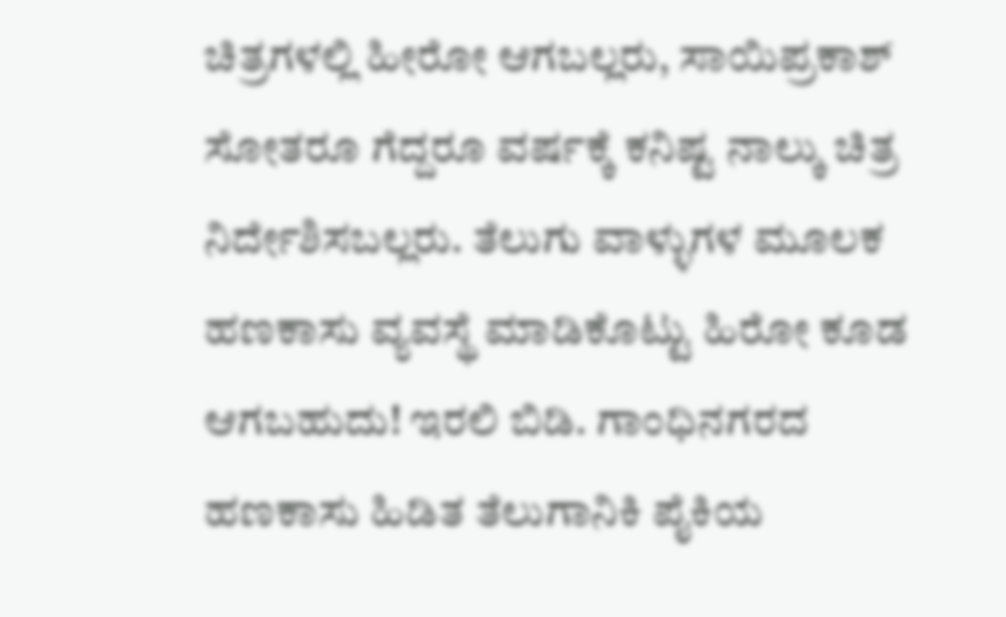ಚಿತ್ರಗಳಲ್ಲಿ ಹೀರೋ ಆಗಬಲ್ಲರು, ಸಾಯಿಪ್ರಕಾಶ್ ಸೋತರೂ ಗೆದ್ದರೂ ವರ್ಷಕ್ಕೆ ಕನಿಷ್ಟ ನಾಲ್ಕು ಚಿತ್ರ ನಿರ್ದೇಶಿಸಬಲ್ಲರು. ತೆಲುಗು ವಾಳ್ಳುಗಳ ಮೂಲಕ ಹಣಕಾಸು ವ್ಯವಸ್ಥೆ ಮಾಡಿಕೊಟ್ಟು ಹಿರೋ ಕೂಡ ಆಗಬಹುದು! ಇರಲಿ ಬಿಡಿ. ಗಾಂಧಿನಗರದ ಹಣಕಾಸು ಹಿಡಿತ ತೆಲುಗಾನಿಕಿ ಪೈಕಿಯ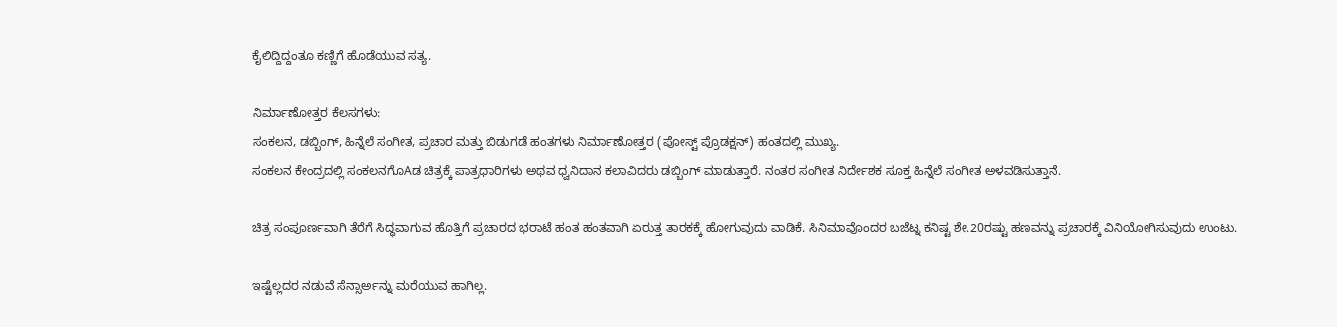ಕೈಲಿದ್ದಿದ್ದಂತೂ ಕಣ್ಣಿಗೆ ಹೊಡೆಯುವ ಸತ್ಯ.

ನಿರ್ಮಾಣೋತ್ತರ ಕೆಲಸಗಳು:
ಸಂಕಲನ, ಡಬ್ಬಿಂಗ್, ಹಿನ್ನೆಲೆ ಸಂಗೀತ, ಪ್ರಚಾರ ಮತ್ತು ಬಿಡುಗಡೆ ಹಂತಗಳು ನಿರ್ಮಾಣೋತ್ತರ (ಪೋಸ್ಟ್ ಪ್ರೊಡಕ್ಷನ್) ಹಂತದಲ್ಲಿ ಮುಖ್ಯ.
ಸಂಕಲನ ಕೇಂದ್ರದಲ್ಲಿ ಸಂಕಲನಗೊAಡ ಚಿತ್ರಕ್ಕೆ ಪಾತ್ರಧಾರಿಗಳು ಅಥವ ಧ್ವನಿದಾನ ಕಲಾವಿದರು ಡಬ್ಬಿಂಗ್ ಮಾಡುತ್ತಾರೆ. ನಂತರ ಸಂಗೀತ ನಿರ್ದೇಶಕ ಸೂಕ್ತ ಹಿನ್ನೆಲೆ ಸಂಗೀತ ಅಳವಡಿಸುತ್ತಾನೆ.

ಚಿತ್ರ ಸಂಪೂರ್ಣವಾಗಿ ತೆರೆಗೆ ಸಿದ್ಧವಾಗುವ ಹೊತ್ತಿಗೆ ಪ್ರಚಾರದ ಭರಾಟೆ ಹಂತ ಹಂತವಾಗಿ ಏರುತ್ತ ತಾರಕಕ್ಕೆ ಹೋಗುವುದು ವಾಡಿಕೆ. ಸಿನಿಮಾವೊಂದರ ಬಜೆಟ್ನ ಕನಿಷ್ಟ ಶೇ.20ರಷ್ಟು ಹಣವನ್ನು ಪ್ರಚಾರಕ್ಕೆ ವಿನಿಯೋಗಿಸುವುದು ಉಂಟು.

ಇಷ್ಟೆಲ್ಲದರ ನಡುವೆ ಸೆನ್ಸಾರ್ಅನ್ನು ಮರೆಯುವ ಹಾಗಿಲ್ಲ.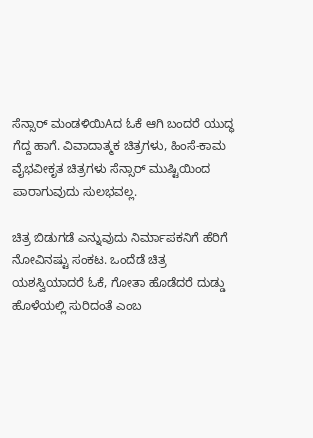ಸೆನ್ಸಾರ್ ಮಂಡಳಿಯಿAದ ಓಕೆ ಆಗಿ ಬಂದರೆ ಯುದ್ಧ ಗೆದ್ದ ಹಾಗೆ. ವಿವಾದಾತ್ಮಕ ಚಿತ್ರಗಳು, ಹಿಂಸೆ-ಕಾಮ ವೈಭವೀಕೃತ ಚಿತ್ರಗಳು ಸೆನ್ಸಾರ್ ಮುಷ್ಟಿಯಿಂದ ಪಾರಾಗುವುದು ಸುಲಭವಲ್ಲ.

ಚಿತ್ರ ಬಿಡುಗಡೆ ಎನ್ನುವುದು ನಿರ್ಮಾಪಕನಿಗೆ ಹೆರಿಗೆ ನೋವಿನಷ್ಟು ಸಂಕಟ. ಒಂದೆಡೆ ಚಿತ್ರ ಯಶಸ್ವಿಯಾದರೆ ಓಕೆ, ಗೋತಾ ಹೊಡೆದರೆ ದುಡ್ಡು ಹೊಳೆಯಲ್ಲಿ ಸುರಿದಂತೆ ಎಂಬ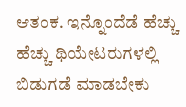ಆತಂಕ. ಇನ್ನೊಂದೆಡೆ ಹೆಚ್ಚು ಹೆಚ್ಚು ಥಿಯೇಟರುಗಳಲ್ಲಿ ಬಿಡುಗಡೆ ಮಾಡಬೇಕು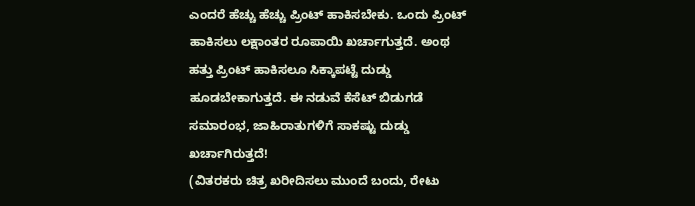ಎಂದರೆ ಹೆಚ್ಚು ಹೆಚ್ಚು ಪ್ರಿಂಟ್ ಹಾಕಿಸಬೇಕು. ಒಂದು ಪ್ರಿಂಟ್ ಹಾಕಿಸಲು ಲಕ್ಷಾಂತರ ರೂಪಾಯಿ ಖರ್ಚಾಗುತ್ತದೆ. ಅಂಥ ಹತ್ತು ಪ್ರಿಂಟ್ ಹಾಕಿಸಲೂ ಸಿಕ್ಕಾಪಟ್ಟೆ ದುಡ್ಡು ಹೂಡಬೇಕಾಗುತ್ತದೆ. ಈ ನಡುವೆ ಕೆಸೆಟ್ ಬಿಡುಗಡೆ ಸಮಾರಂಭ, ಜಾಹಿರಾತುಗಳಿಗೆ ಸಾಕಷ್ಟು ದುಡ್ಡು ಖರ್ಚಾಗಿರುತ್ತದೆ!
(ವಿತರಕರು ಚಿತ್ರ ಖರೀದಿಸಲು ಮುಂದೆ ಬಂದು, ರೇಟು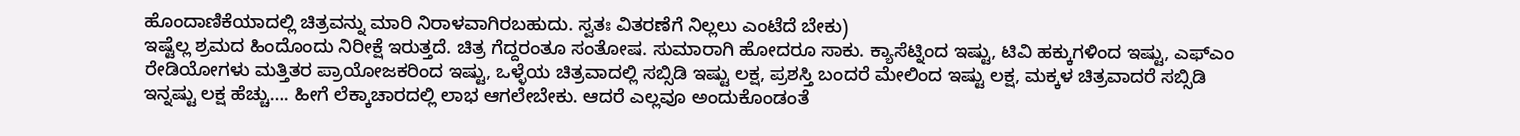ಹೊಂದಾಣಿಕೆಯಾದಲ್ಲಿ ಚಿತ್ರವನ್ನು ಮಾರಿ ನಿರಾಳವಾಗಿರಬಹುದು. ಸ್ವತಃ ವಿತರಣೆಗೆ ನಿಲ್ಲಲು ಎಂಟೆದೆ ಬೇಕು)
ಇಷ್ಟೆಲ್ಲ ಶ್ರಮದ ಹಿಂದೊಂದು ನಿರೀಕ್ಷೆ ಇರುತ್ತದೆ. ಚಿತ್ರ ಗೆದ್ದರಂತೂ ಸಂತೋಷ. ಸುಮಾರಾಗಿ ಹೋದರೂ ಸಾಕು. ಕ್ಯಾಸೆಟ್ನಿಂದ ಇಷ್ಟು, ಟಿವಿ ಹಕ್ಕುಗಳಿಂದ ಇಷ್ಟು, ಎಫ್ಎಂ ರೇಡಿಯೋಗಳು ಮತ್ತಿತರ ಪ್ರಾಯೋಜಕರಿಂದ ಇಷ್ಟು, ಒಳ್ಳೆಯ ಚಿತ್ರವಾದಲ್ಲಿ ಸಬ್ಸಿಡಿ ಇಷ್ಟು ಲಕ್ಷ, ಪ್ರಶಸ್ತಿ ಬಂದರೆ ಮೇಲಿಂದ ಇಷ್ಟು ಲಕ್ಷ, ಮಕ್ಕಳ ಚಿತ್ರವಾದರೆ ಸಬ್ಸಿಡಿ ಇನ್ನಷ್ಟು ಲಕ್ಷ ಹೆಚ್ಚು…. ಹೀಗೆ ಲೆಕ್ಕಾಚಾರದಲ್ಲಿ ಲಾಭ ಆಗಲೇಬೇಕು. ಆದರೆ ಎಲ್ಲವೂ ಅಂದುಕೊಂಡಂತೆ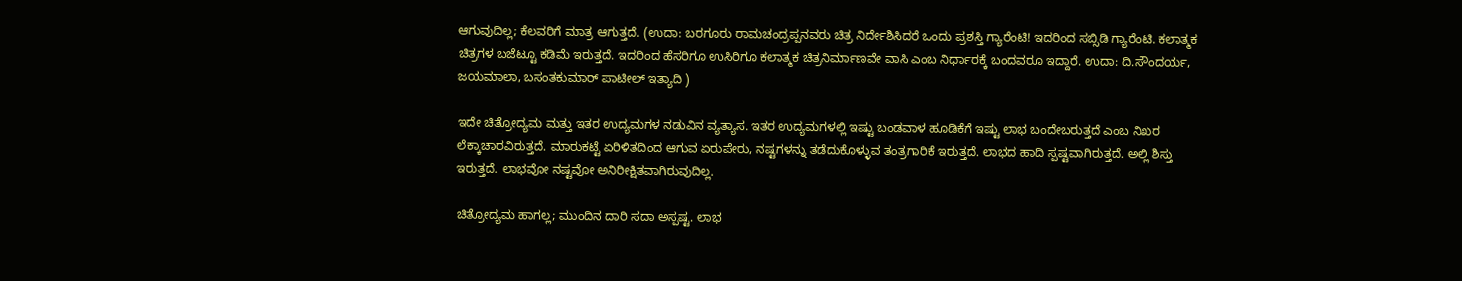ಆಗುವುದಿಲ್ಲ; ಕೆಲವರಿಗೆ ಮಾತ್ರ ಆಗುತ್ತದೆ. (ಉದಾ: ಬರಗೂರು ರಾಮಚಂದ್ರಪ್ಪನವರು ಚಿತ್ರ ನಿರ್ದೇಶಿಸಿದರೆ ಒಂದು ಪ್ರಶಸ್ತಿ ಗ್ಯಾರೆಂಟಿ! ಇದರಿಂದ ಸಬ್ಸಿಡಿ ಗ್ಯಾರೆಂಟಿ. ಕಲಾತ್ಮಕ ಚಿತ್ರಗಳ ಬಜೆಟ್ಟೂ ಕಡಿಮೆ ಇರುತ್ತದೆ. ಇದರಿಂದ ಹೆಸರಿಗೂ ಉಸಿರಿಗೂ ಕಲಾತ್ಮಕ ಚಿತ್ರನಿರ್ಮಾಣವೇ ವಾಸಿ ಎಂಬ ನಿರ್ಧಾರಕ್ಕೆ ಬಂದವರೂ ಇದ್ದಾರೆ. ಉದಾ: ದಿ.ಸೌಂದರ್ಯ, ಜಯಮಾಲಾ, ಬಸಂತಕುಮಾರ್ ಪಾಟೀಲ್ ಇತ್ಯಾದಿ )

ಇದೇ ಚಿತ್ರೋದ್ಯಮ ಮತ್ತು ಇತರ ಉದ್ಯಮಗಳ ನಡುವಿನ ವ್ಯತ್ಯಾಸ. ಇತರ ಉದ್ಯಮಗಳಲ್ಲಿ ಇಷ್ಟು ಬಂಡವಾಳ ಹೂಡಿಕೆಗೆ ಇಷ್ಟು ಲಾಭ ಬಂದೇಬರುತ್ತದೆ ಎಂಬ ನಿಖರ ಲೆಕ್ಕಾಚಾರವಿರುತ್ತದೆ. ಮಾರುಕಟ್ಟೆ ಏರಿಳಿತದಿಂದ ಆಗುವ ಏರುಪೇರು, ನಷ್ಟಗಳನ್ನು ತಡೆದುಕೊಳ್ಳುವ ತಂತ್ರಗಾರಿಕೆ ಇರುತ್ತದೆ. ಲಾಭದ ಹಾದಿ ಸ್ಪಷ್ಟವಾಗಿರುತ್ತದೆ. ಅಲ್ಲಿ ಶಿಸ್ತು ಇರುತ್ತದೆ. ಲಾಭವೋ ನಷ್ಟವೋ ಅನಿರೀಕ್ಷಿತವಾಗಿರುವುದಿಲ್ಲ.

ಚಿತ್ರೋದ್ಯಮ ಹಾಗಲ್ಲ; ಮುಂದಿನ ದಾರಿ ಸದಾ ಅಸ್ಪಷ್ಟ. ಲಾಭ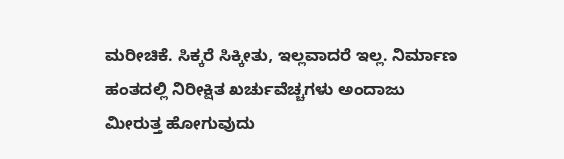ಮರೀಚಿಕೆ. ಸಿಕ್ಕರೆ ಸಿಕ್ಕೀತು, ಇಲ್ಲವಾದರೆ ಇಲ್ಲ. ನಿರ್ಮಾಣ ಹಂತದಲ್ಲಿ ನಿರೀಕ್ಷಿತ ಖರ್ಚುವೆಚ್ಚಗಳು ಅಂದಾಜು ಮೀರುತ್ತ ಹೋಗುವುದು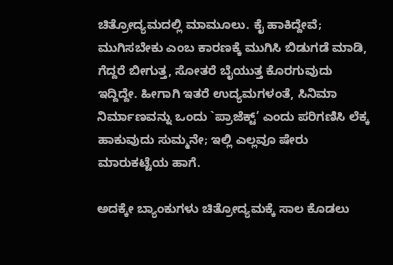ಚಿತ್ರೋದ್ಯಮದಲ್ಲಿ ಮಾಮೂಲು. ಕೈ ಹಾಕಿದ್ದೇವೆ; ಮುಗಿಸಬೇಕು ಎಂಬ ಕಾರಣಕ್ಕೆ ಮುಗಿಸಿ ಬಿಡುಗಡೆ ಮಾಡಿ, ಗೆದ್ದರೆ ಬೀಗುತ್ತ, ಸೋತರೆ ಬೈಯುತ್ತ ಕೊರಗುವುದು ಇದ್ದಿದ್ದೇ. ಹೀಗಾಗಿ ಇತರೆ ಉದ್ಯಮಗಳಂತೆ, ಸಿನಿಮಾ ನಿರ್ಮಾಣವನ್ನು ಒಂದು `ಪ್ರಾಜೆಕ್ಟ್’ ಎಂದು ಪರಿಗಣಿಸಿ ಲೆಕ್ಕ ಹಾಕುವುದು ಸುಮ್ಮನೇ; ಇಲ್ಲಿ ಎಲ್ಲವೂ ಷೇರು ಮಾರುಕಟ್ಟೆಯ ಹಾಗೆ.

ಅದಕ್ಕೇ ಬ್ಯಾಂಕುಗಳು ಚಿತ್ರೋದ್ಯಮಕ್ಕೆ ಸಾಲ ಕೊಡಲು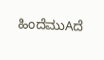ಹಿಂದೆಮುAದೆ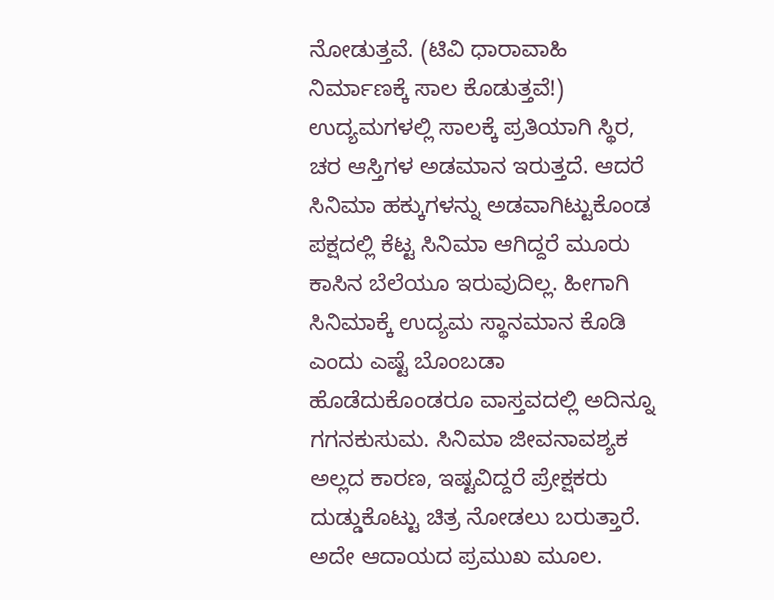ನೋಡುತ್ತವೆ. (ಟಿವಿ ಧಾರಾವಾಹಿ ನಿರ್ಮಾಣಕ್ಕೆ ಸಾಲ ಕೊಡುತ್ತವೆ!) ಉದ್ಯಮಗಳಲ್ಲಿ ಸಾಲಕ್ಕೆ ಪ್ರತಿಯಾಗಿ ಸ್ಥಿರ, ಚರ ಆಸ್ತಿಗಳ ಅಡಮಾನ ಇರುತ್ತದೆ. ಆದರೆ ಸಿನಿಮಾ ಹಕ್ಕುಗಳನ್ನು ಅಡವಾಗಿಟ್ಟುಕೊಂಡ ಪಕ್ಷದಲ್ಲಿ ಕೆಟ್ಟ ಸಿನಿಮಾ ಆಗಿದ್ದರೆ ಮೂರು ಕಾಸಿನ ಬೆಲೆಯೂ ಇರುವುದಿಲ್ಲ. ಹೀಗಾಗಿ ಸಿನಿಮಾಕ್ಕೆ ಉದ್ಯಮ ಸ್ಥಾನಮಾನ ಕೊಡಿ ಎಂದು ಎಷ್ಟೆ ಬೊಂಬಡಾ ಹೊಡೆದುಕೊಂಡರೂ ವಾಸ್ತವದಲ್ಲಿ ಅದಿನ್ನೂ ಗಗನಕುಸುಮ. ಸಿನಿಮಾ ಜೀವನಾವಶ್ಯಕ ಅಲ್ಲದ ಕಾರಣ, ಇಷ್ಟವಿದ್ದರೆ ಪ್ರೇಕ್ಷಕರು ದುಡ್ಡುಕೊಟ್ಟು ಚಿತ್ರ ನೋಡಲು ಬರುತ್ತಾರೆ. ಅದೇ ಆದಾಯದ ಪ್ರಮುಖ ಮೂಲ.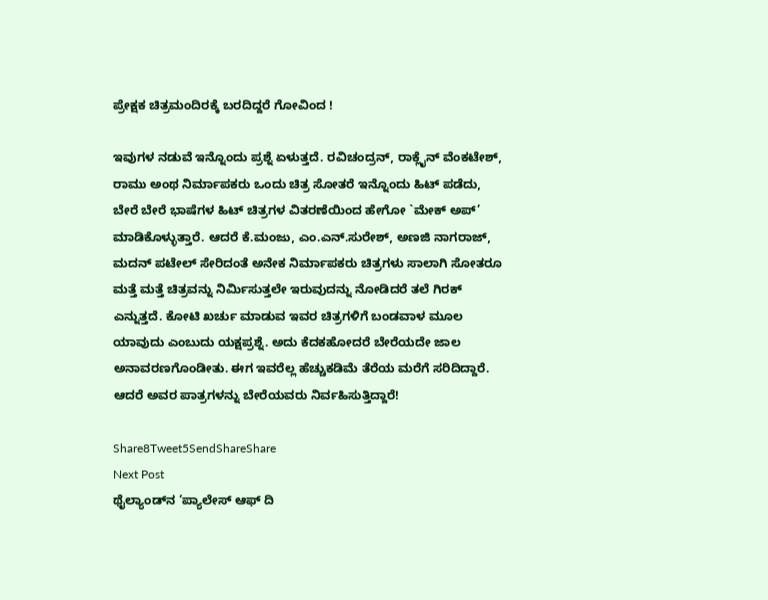ಪ್ರೇಕ್ಷಕ ಚಿತ್ರಮಂದಿರಕ್ಕೆ ಬರದಿದ್ದರೆ ಗೋವಿಂದ !

ಇವುಗಳ ನಡುವೆ ಇನ್ನೊಂದು ಪ್ರಶ್ನೆ ಏಳುತ್ತದೆ. ರವಿಚಂದ್ರನ್, ರಾಕ್ಲೈನ್ ವೆಂಕಟೇಶ್, ರಾಮು ಅಂಥ ನಿರ್ಮಾಪಕರು ಒಂದು ಚಿತ್ರ ಸೋತರೆ ಇನ್ನೊಂದು ಹಿಟ್ ಪಡೆದು, ಬೇರೆ ಬೇರೆ ಭಾಷೆಗಳ ಹಿಟ್ ಚಿತ್ರಗಳ ವಿತರಣೆಯಿಂದ ಹೇಗೋ `ಮೇಕ್ ಅಪ್’ ಮಾಡಿಕೊಳ್ಳುತ್ತಾರೆ. ಆದರೆ ಕೆ.ಮಂಜು, ಎಂ.ಎನ್.ಸುರೇಶ್, ಅಣಜಿ ನಾಗರಾಜ್, ಮದನ್ ಪಟೇಲ್ ಸೇರಿದಂತೆ ಅನೇಕ ನಿರ್ಮಾಪಕರು ಚಿತ್ರಗಳು ಸಾಲಾಗಿ ಸೋತರೂ ಮತ್ತೆ ಮತ್ತೆ ಚಿತ್ರವನ್ನು ನಿರ್ಮಿಸುತ್ತಲೇ ಇರುವುದನ್ನು ನೋಡಿದರೆ ತಲೆ ಗಿರಕ್ ಎನ್ನುತ್ತದೆ. ಕೋಟಿ ಖರ್ಚು ಮಾಡುವ ಇವರ ಚಿತ್ರಗಳಿಗೆ ಬಂಡವಾಳ ಮೂಲ ಯಾವುದು ಎಂಬುದು ಯಕ್ಷಪ್ರಶ್ನೆ. ಅದು ಕೆದಕಹೋದರೆ ಬೇರೆಯದೇ ಜಾಲ ಅನಾವರಣಗೊಂಡೀತು. ಈಗ ಇವರೆಲ್ಲ ಹೆಚ್ಚುಕಡಿಮೆ ತೆರೆಯ ಮರೆಗೆ ಸರಿದಿದ್ದಾರೆ. ಆದರೆ ಅವರ ಪಾತ್ರಗಳನ್ನು ಬೇರೆಯವರು ನಿರ್ವಹಿಸುತ್ತಿದ್ದಾರೆ!

Share8Tweet5SendShareShare
Next Post
ಥೈಲ್ಯಾಂಡ್‌ನ ‘ಪ್ಯಾಲೇಸ್ ಆಫ್ ದಿ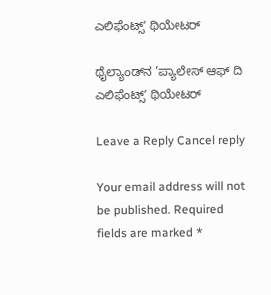ಎಲಿಫೆಂಟ್ಸ್ʼ ಥಿಯೇಟರ್

ಥೈಲ್ಯಾಂಡ್‌ನ ‘ಪ್ಯಾಲೇಸ್ ಆಫ್ ದಿ ಎಲಿಫೆಂಟ್ಸ್ʼ ಥಿಯೇಟರ್

Leave a Reply Cancel reply

Your email address will not be published. Required fields are marked *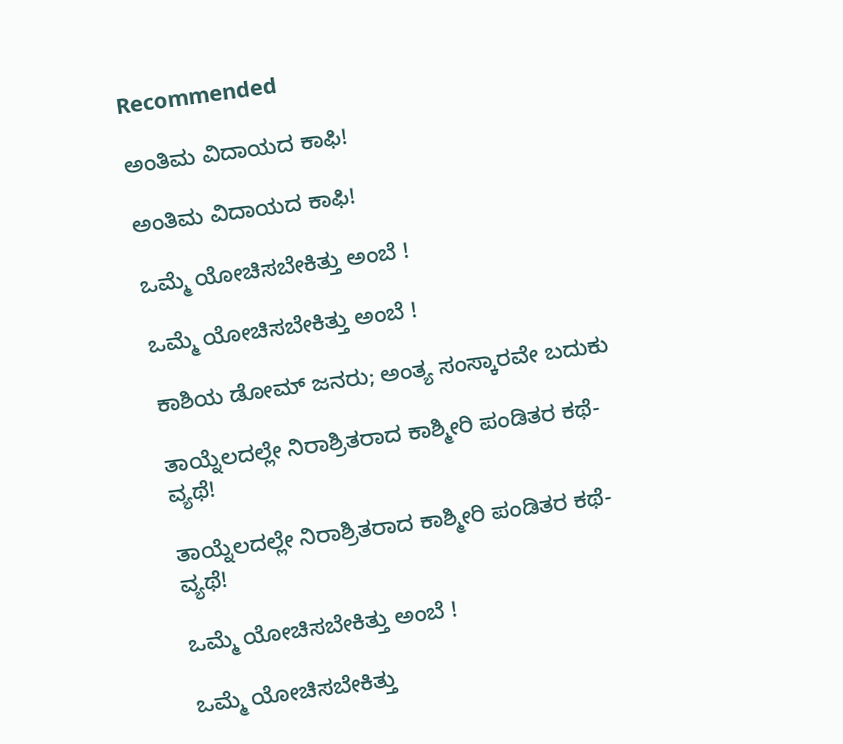Recommended

ಅಂತಿಮ ವಿದಾಯದ ಕಾಫಿ!

ಅಂತಿಮ ವಿದಾಯದ ಕಾಫಿ!

ಒಮ್ಮೆ ಯೋಚಿಸಬೇಕಿತ್ತು ಅಂಬೆ !

ಒಮ್ಮೆ ಯೋಚಿಸಬೇಕಿತ್ತು ಅಂಬೆ !

ಕಾಶಿಯ ಡೋಮ್‌ ಜನರು; ಅಂತ್ಯ ಸಂಸ್ಕಾರವೇ ಬದುಕು

ತಾಯ್ನೆಲದಲ್ಲೇ ನಿರಾಶ್ರಿತರಾದ ಕಾಶ್ಮೀರಿ ಪಂಡಿತರ ಕಥೆ-ವ್ಯಥೆ!

ತಾಯ್ನೆಲದಲ್ಲೇ ನಿರಾಶ್ರಿತರಾದ ಕಾಶ್ಮೀರಿ ಪಂಡಿತರ ಕಥೆ-ವ್ಯಥೆ!

ಒಮ್ಮೆ ಯೋಚಿಸಬೇಕಿತ್ತು ಅಂಬೆ !

ಒಮ್ಮೆ ಯೋಚಿಸಬೇಕಿತ್ತು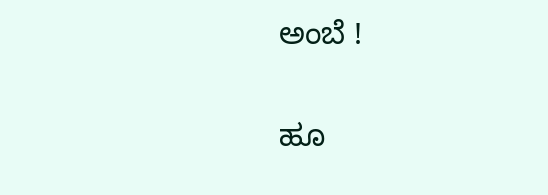ಅಂಬೆ !

ಹೂ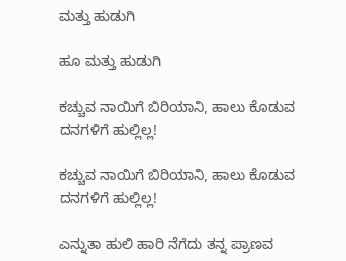ಮತ್ತು ಹುಡುಗಿ

ಹೂ ಮತ್ತು ಹುಡುಗಿ

ಕಚ್ಚುವ ನಾಯಿಗೆ ಬಿರಿಯಾನಿ, ಹಾಲು ಕೊಡುವ ದನಗಳಿಗೆ ಹುಲ್ಲಿಲ್ಲ!

ಕಚ್ಚುವ ನಾಯಿಗೆ ಬಿರಿಯಾನಿ, ಹಾಲು ಕೊಡುವ ದನಗಳಿಗೆ ಹುಲ್ಲಿಲ್ಲ!

ಎನ್ನುತಾ ಹುಲಿ ಹಾರಿ ನೆಗೆದು ತನ್ನ ಪ್ರಾಣವ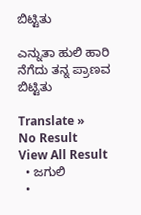ಬಿಟ್ಟಿತು

ಎನ್ನುತಾ ಹುಲಿ ಹಾರಿ ನೆಗೆದು ತನ್ನ ಪ್ರಾಣವ ಬಿಟ್ಟಿತು

Translate »
No Result
View All Result
  • ಜಗುಲಿ
  •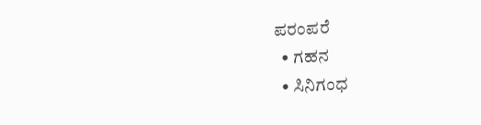ಪರಂಪರೆ
  • ಗಹನ
  • ಸಿನಿಗಂಧ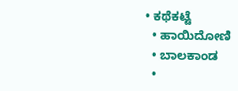• ಕಥೆಕಟ್ಟೆ
  • ಹಾಯಿದೋಣಿ
  • ಬಾಲಕಾಂಡ
  •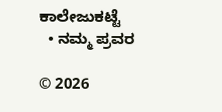ಕಾಲೇಜುಕಟ್ಟೆ
  • ನಮ್ಮ ಪ್ರವರ

© 2026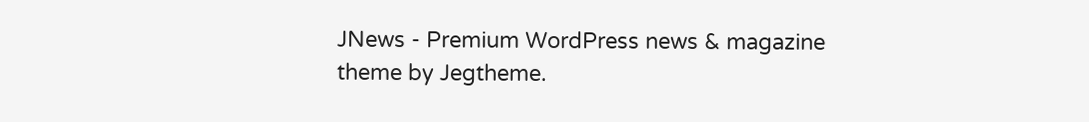JNews - Premium WordPress news & magazine theme by Jegtheme.